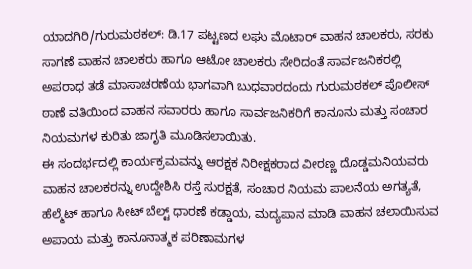ಯಾದಗಿರಿ/ಗುರುಮಠಕಲ್: ಡಿ.17 ಪಟ್ಟಣದ ಲಘು ಮೊಟಾರ್ ವಾಹನ ಚಾಲಕರು, ಸರಕು ಸಾಗಣೆ ವಾಹನ ಚಾಲಕರು ಹಾಗೂ ಆಟೋ ಚಾಲಕರು ಸೇರಿದಂತೆ ಸಾರ್ವಜನಿಕರಲ್ಲಿ ಅಪರಾಧ ತಡೆ ಮಾಸಾಚರಣೆಯ ಭಾಗವಾಗಿ ಬುಧವಾರದಂದು ಗುರುಮಠಕಲ್ ಪೊಲೀಸ್ ಠಾಣೆ ವತಿಯಿಂದ ವಾಹನ ಸವಾರರು ಹಾಗೂ ಸಾರ್ವಜನಿಕರಿಗೆ ಕಾನೂನು ಮತ್ತು ಸಂಚಾರ ನಿಯಮಗಳ ಕುರಿತು ಜಾಗೃತಿ ಮೂಡಿಸಲಾಯಿತು.
ಈ ಸಂದರ್ಭದಲ್ಲಿ ಕಾರ್ಯಕ್ರಮವನ್ನು ಆರಕ್ಷಕ ನಿರೀಕ್ಷಕರಾದ ವೀರಣ್ಣ ದೊಡ್ಡಮನಿಯವರು ವಾಹನ ಚಾಲಕರನ್ನು ಉದ್ದೇಶಿಸಿ ರಸ್ತೆ ಸುರಕ್ಷತೆ, ಸಂಚಾರ ನಿಯಮ ಪಾಲನೆಯ ಅಗತ್ಯತೆ, ಹೆಲ್ಮೆಟ್ ಹಾಗೂ ಸೀಟ್ ಬೆಲ್ಟ್ ಧಾರಣೆ ಕಡ್ಡಾಯ, ಮದ್ಯಪಾನ ಮಾಡಿ ವಾಹನ ಚಲಾಯಿಸುವ ಅಪಾಯ ಮತ್ತು ಕಾನೂನಾತ್ಮಕ ಪರಿಣಾಮಗಳ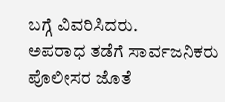ಬಗ್ಗೆ ವಿವರಿಸಿದರು.
ಅಪರಾಧ ತಡೆಗೆ ಸಾರ್ವಜನಿಕರು ಪೊಲೀಸರ ಜೊತೆ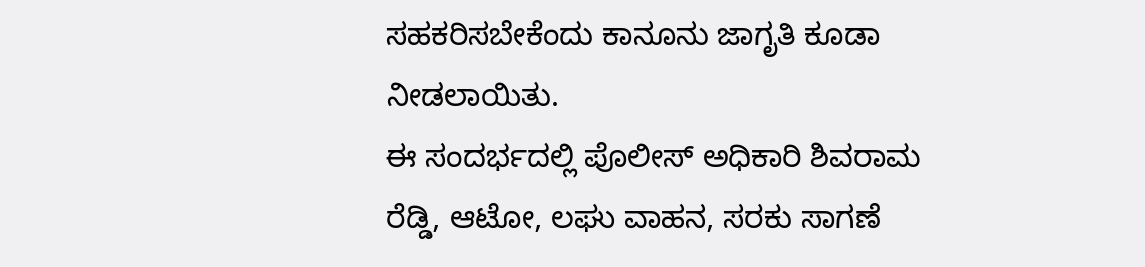ಸಹಕರಿಸಬೇಕೆಂದು ಕಾನೂನು ಜಾಗೃತಿ ಕೂಡಾ ನೀಡಲಾಯಿತು.
ಈ ಸಂದರ್ಭದಲ್ಲಿ ಪೊಲೀಸ್ ಅಧಿಕಾರಿ ಶಿವರಾಮ ರೆಡ್ಡಿ, ಆಟೋ, ಲಘು ವಾಹನ, ಸರಕು ಸಾಗಣೆ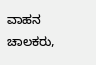ವಾಹನ ಚಾಲಕರು,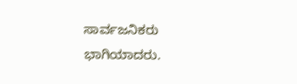ಸಾರ್ವಜನಿಕರು ಭಾಗಿಯಾದರು.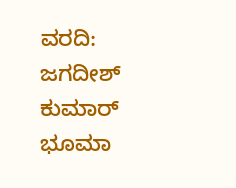ವರದಿ: ಜಗದೀಶ್ ಕುಮಾರ್ ಭೂಮಾ